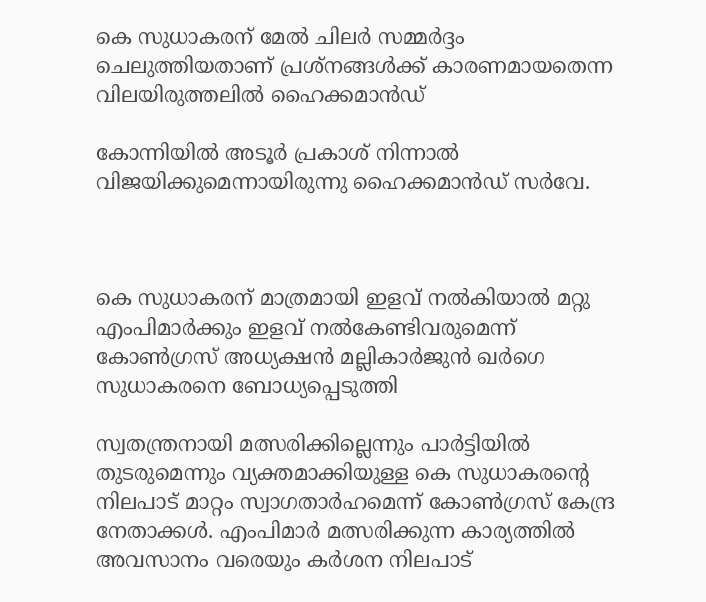കെ സുധാകരന് മേല്‍ ചിലര്‍ സമ്മര്‍ദ്ദം ചെലുത്തിയതാണ് പ്രശ്‌നങ്ങള്‍ക്ക് കാരണമായതെന്ന വിലയിരുത്തലില്‍ ഹൈക്കമാന്‍ഡ്

കോന്നിയില്‍ അടൂര്‍ പ്രകാശ് നിന്നാല്‍ വിജയിക്കുമെന്നായിരുന്നു ഹൈക്കമാന്‍ഡ് സര്‍വേ.



കെ സുധാകരന് മാത്രമായി ഇളവ് നല്‍കിയാല്‍ മറ്റു എംപിമാര്‍ക്കും ഇളവ് നല്‍കേണ്ടിവരുമെന്ന് കോണ്‍ഗ്രസ് അധ്യക്ഷന്‍ മല്ലികാര്‍ജുന്‍ ഖര്‍ഗെ സുധാകരനെ ബോധ്യപ്പെടുത്തി

സ്വതന്ത്രനായി മത്സരിക്കില്ലെന്നും പാര്‍ട്ടിയില്‍ തുടരുമെന്നും വ്യക്തമാക്കിയുള്ള കെ സുധാകരന്റെ നിലപാട് മാറ്റം സ്വാഗതാര്‍ഹമെന്ന് കോണ്‍ഗ്രസ് കേന്ദ്ര നേതാക്കള്‍. എംപിമാര്‍ മത്സരിക്കുന്ന കാര്യത്തില്‍ അവസാനം വരെയും കര്‍ശന നിലപാട്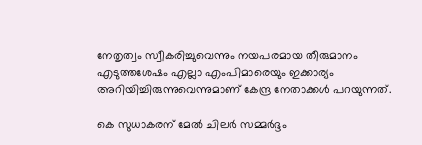നേതൃത്വം സ്വീകരിച്ചുവെന്നും നയപരമായ തീരുമാനം എടുത്തശേഷം എല്ലാ എംപിമാരെയും ഇക്കാര്യം അറിയിച്ചിരുന്നുവെന്നുമാണ് കേന്ദ്ര നേതാക്കള്‍ പറയുന്നത്.

കെ സുധാകരന് മേല്‍ ചിലര്‍ സമ്മര്‍ദ്ദം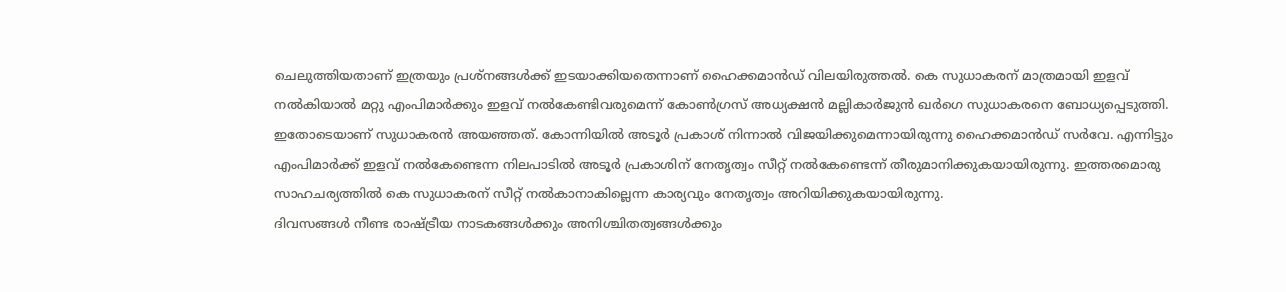ചെലുത്തിയതാണ് ഇത്രയും പ്രശ്‌നങ്ങള്‍ക്ക് ഇടയാക്കിയതെന്നാണ് ഹൈക്കമാന്‍ഡ് വിലയിരുത്തല്‍. കെ സുധാകരന് മാത്രമായി ഇളവ് നല്‍കിയാല്‍ മറ്റു എംപിമാര്‍ക്കും ഇളവ് നല്‍കേണ്ടിവരുമെന്ന് കോണ്‍ഗ്രസ് അധ്യക്ഷന്‍ മല്ലികാര്‍ജുന്‍ ഖര്‍ഗെ സുധാകരനെ ബോധ്യപ്പെടുത്തി. ഇതോടെയാണ് സുധാകരന്‍ അയഞ്ഞത്. കോന്നിയില്‍ അടൂര്‍ പ്രകാശ് നിന്നാല്‍ വിജയിക്കുമെന്നായിരുന്നു ഹൈക്കമാന്‍ഡ് സര്‍വേ. എന്നിട്ടും എംപിമാര്‍ക്ക് ഇളവ് നല്‍കേണ്ടെന്ന നിലപാടില്‍ അടൂര്‍ പ്രകാശിന് നേതൃത്വം സീറ്റ് നല്‍കേണ്ടെന്ന് തീരുമാനിക്കുകയായിരുന്നു. ഇത്തരമൊരു സാഹചര്യത്തില്‍ കെ സുധാകരന് സീറ്റ് നല്‍കാനാകില്ലെന്ന കാര്യവും നേതൃത്വം അറിയിക്കുകയായിരുന്നു.
ദിവസങ്ങള്‍ നീണ്ട രാഷ്ട്രീയ നാടകങ്ങള്‍ക്കും അനിശ്ചിതത്വങ്ങള്‍ക്കും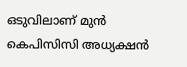ഒടുവിലാണ് മുന്‍ കെപിസിസി അധ്യക്ഷന്‍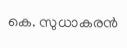കെ. സുധാകരന്‍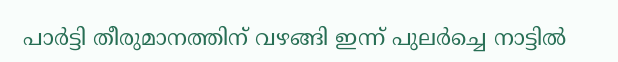പാര്‍ട്ടി തീരുമാനത്തിന് വഴങ്ങി ഇന്ന് പുലര്‍ച്ചെ നാട്ടില്‍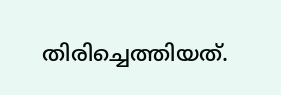തിരിച്ചെത്തിയത്.